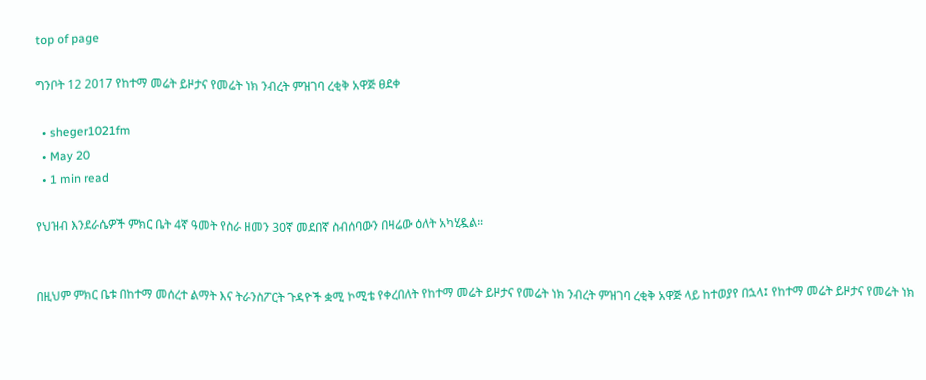top of page

ግንቦት 12 2017 የከተማ መሬት ይዞታና የመሬት ነክ ንብረት ምዝገባ ረቂቅ አዋጅ ፀደቀ

  • sheger1021fm
  • May 20
  • 1 min read

የህዝብ እንደራሴዎች ምክር ቤት 4ኛ ዓመት የስራ ዘመን 30ኛ መደበኛ ስብሰባውን በዛሬው ዕለት አካሂዷል።


በዚህም ምክር ቤቱ በከተማ መሰረተ ልማት እና ትራንስፖርት ጉዳዮች ቋሚ ኮሚቴ የቀረበለት የከተማ መሬት ይዞታና የመሬት ነክ ንብረት ምዝገባ ረቂቅ አዋጅ ላይ ከተወያየ በኋላ፤ የከተማ መሬት ይዞታና የመሬት ነክ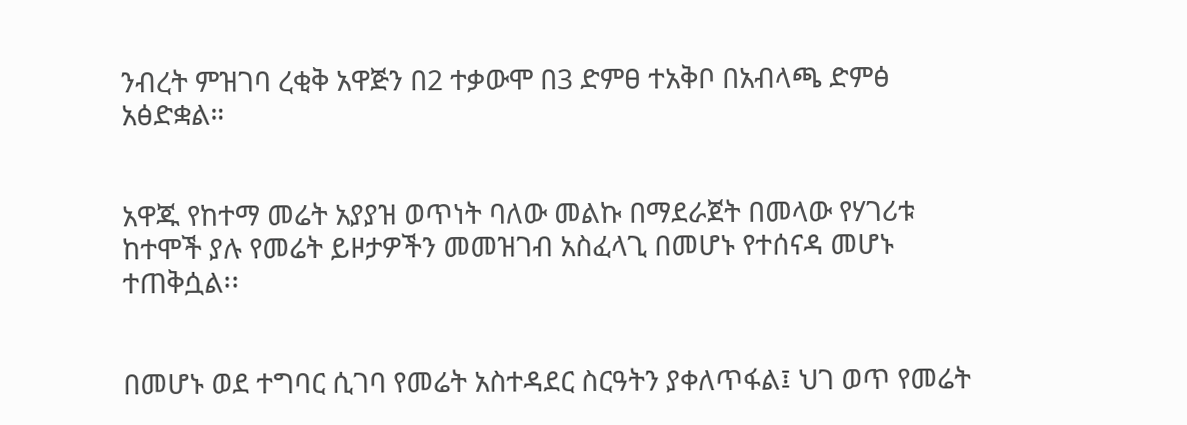ንብረት ምዝገባ ረቂቅ አዋጅን በ2 ተቃውሞ በ3 ድምፀ ተአቅቦ በአብላጫ ድምፅ አፅድቋል።


አዋጁ የከተማ መሬት አያያዝ ወጥነት ባለው መልኩ በማደራጀት በመላው የሃገሪቱ ከተሞች ያሉ የመሬት ይዞታዎችን መመዝገብ አስፈላጊ በመሆኑ የተሰናዳ መሆኑ ተጠቅሷል፡፡


በመሆኑ ወደ ተግባር ሲገባ የመሬት አስተዳደር ስርዓትን ያቀለጥፋል፤ ህገ ወጥ የመሬት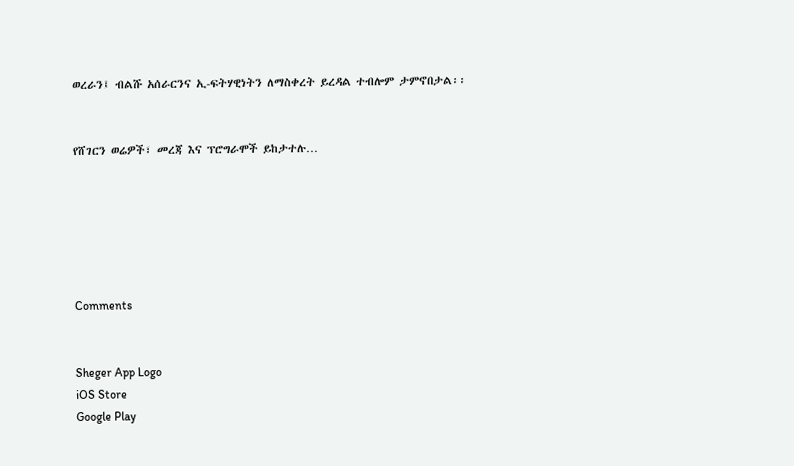ወረራን፤ ብልሹ አሰራርንና ኢ-ፍትሃዊነትን ለማስቀረት ይረዳል ተብሎም ታምኖበታል፡፡


የሸገርን ወሬዎች፣ መረጃ እና ፕሮግራሞች ይከታተሉ…






Comments


Sheger App Logo
iOS Store
Google Play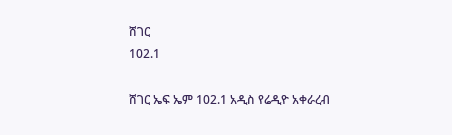ሸገር
102.1

ሸገር ኤፍ ኤም 102.1 አዲስ የሬዲዮ አቀራረብ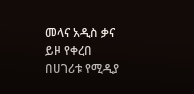መላና አዲስ ቃና ይዞ የቀረበ በሀገሪቱ የሚዲያ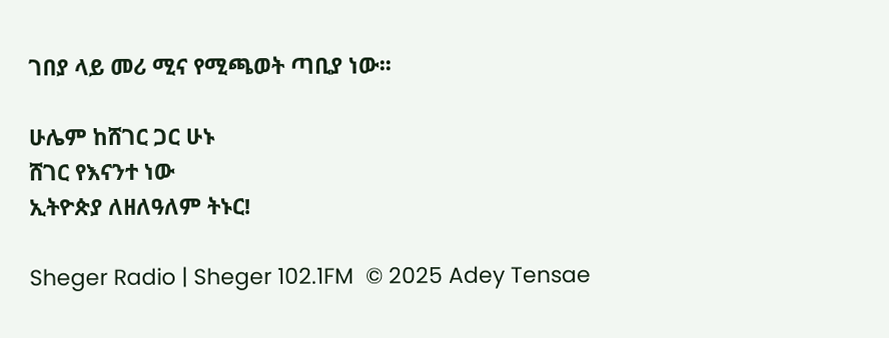ገበያ ላይ መሪ ሚና የሚጫወት ጣቢያ ነው፡፡

ሁሌም ከሸገር ጋር ሁኑ
ሸገር የእናንተ ነው
ኢትዮጵያ ለዘለዓለም ትኑር!

Sheger Radio | Sheger 102.1FM  © 2025 Adey Tensae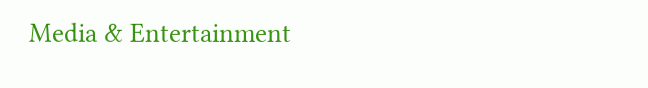Media & Entertainment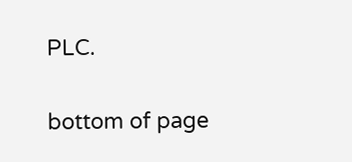PLC.

bottom of page